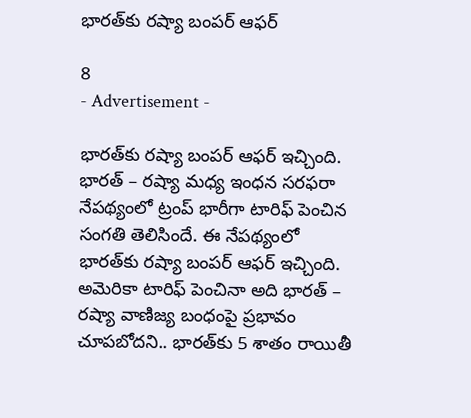భారత్‌కు రష్యా బంపర్ ఆఫర్

8
- Advertisement -

భారత్‌కు రష్యా బంపర్ ఆఫర్ ఇచ్చింది. భారత్ – రష్యా మధ్య ఇంధన సరఫరా నేపథ్యంలో ట్రంప్ భారీగా టారిఫ్ పెంచిన సంగతి తెలిసిందే. ఈ నేపథ్యంలో భారత్‌కు రష్యా బంపర్ ఆఫర్ ఇచ్చింది. అమెరికా టారిఫ్‌ పెంచినా అది భారత్ – రష్యా వాణిజ్య బంధంపై ప్రభావం చూపబోదని.. భారత్‌కు 5 శాతం రాయితీ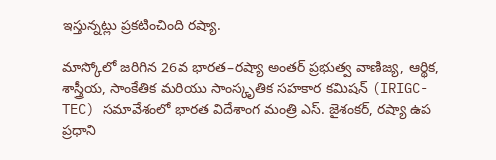ఇస్తున్నట్లు ప్రకటించింది రష్యా.

మాస్కోలో జరిగిన 26వ భారత–రష్యా అంతర్ ప్రభుత్వ వాణిజ్య, ఆర్థిక, శాస్త్రీయ, సాంకేతిక మరియు సాంస్కృతిక సహకార కమిషన్ (IRIGC-TEC) సమావేశంలో భారత విదేశాంగ మంత్రి ఎస్. జైశంకర్, రష్యా ఉప ప్రధాని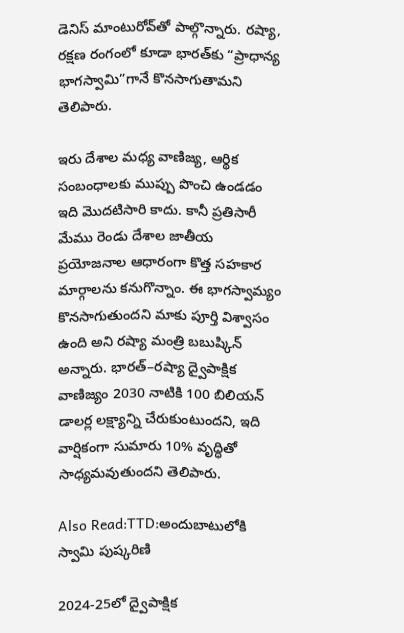డెనిస్ మాంటురోవ్‌తో పాల్గొన్నారు. రష్యా, రక్షణ రంగంలో కూడా భారత్‌కు “ప్రాధాన్య భాగస్వామి”గానే కొనసాగుతామని తెలిపారు.

ఇరు దేశాల మధ్య వాణిజ్య, ఆర్థిక సంబంధాలకు ముప్పు పొంచి ఉండడం ఇది మొదటిసారి కాదు. కానీ ప్రతిసారీ మేము రెండు దేశాల జాతీయ ప్రయోజనాల ఆధారంగా కొత్త సహకార మార్గాలను కనుగొన్నాం. ఈ భాగస్వామ్యం కొనసాగుతుందని మాకు పూర్తి విశ్వాసం ఉంది అని రష్యా మంత్రి బబుష్కిన్ అన్నారు. భారత్–రష్యా ద్వైపాక్షిక వాణిజ్యం 2030 నాటికి 100 బిలియన్ డాలర్ల లక్ష్యాన్ని చేరుకుంటుందని, ఇది వార్షికంగా సుమారు 10% వృద్ధితో సాధ్యమవుతుందని తెలిపారు.

Also Read:TTD:అందుబాటులోకి స్వామి పుష్కరిణి

2024-25లో ద్వైపాక్షిక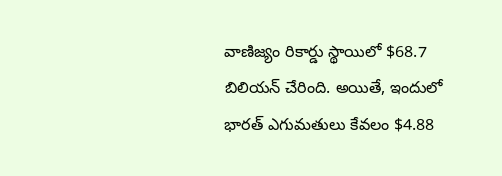వాణిజ్యం రికార్డు స్థాయిలో $68.7 బిలియన్ చేరింది. అయితే, ఇందులో భారత్ ఎగుమతులు కేవలం $4.88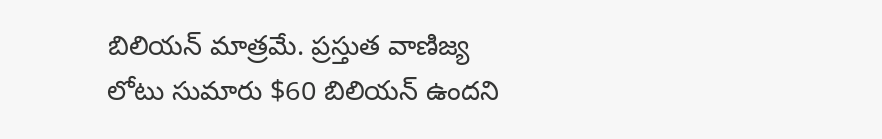బిలియన్ మాత్రమే. ప్రస్తుత వాణిజ్య లోటు సుమారు $60 బిలియన్ ఉందని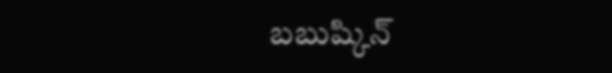బబుష్కిన్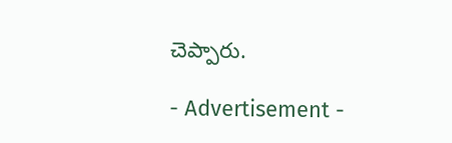చెప్పారు.

- Advertisement -